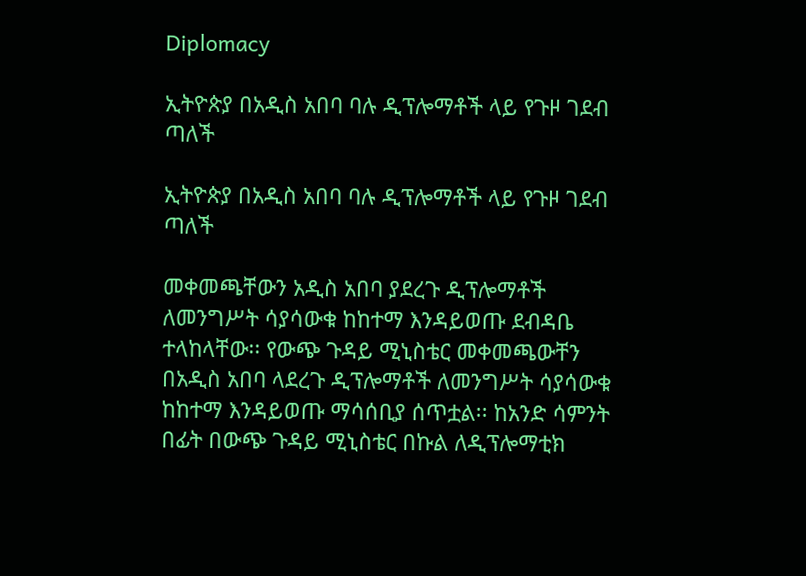Diplomacy

ኢትዮጵያ በአዲስ አበባ ባሉ ዲፕሎማቶች ላይ የጉዞ ገደብ ጣለች

ኢትዮጵያ በአዲስ አበባ ባሉ ዲፕሎማቶች ላይ የጉዞ ገደብ ጣለች

መቀመጫቸውን አዲስ አበባ ያደረጉ ዲፕሎማቶች ለመንግሥት ሳያሳውቁ ከከተማ እንዳይወጡ ደብዳቤ ተላከላቸው፡፡ የውጭ ጉዳይ ሚኒስቴር መቀመጫውቸን በአዲስ አበባ ላደረጉ ዲፕሎማቶች ለመንግሥት ሳያሳውቁ ከከተማ እንዳይወጡ ማሳሰቢያ ሰጥቷል፡፡ ከአንድ ሳምንት በፊት በውጭ ጉዳይ ሚኒስቴር በኩል ለዲፕሎማቲክ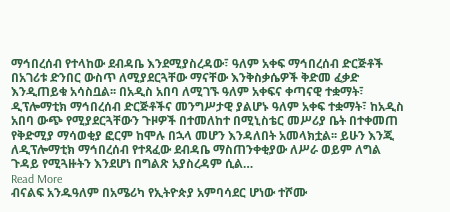ማኅበረሰብ የተላከው ደብዳቤ እንደሚያስረዳው፣ ዓለም አቀፍ ማኅበረሰብ ድርጅቶች በአገሪቱ ድንበር ውስጥ ለሚያደርጓቸው ማናቸው እንቅስቃሴዎች ቅድመ ፈቃድ እንዲጠይቁ አሳስቧል፡፡ በአዲስ አበባ ለሚገኙ ዓለም አቀፍና ቀጣናዊ ተቋማት፣ ዲፕሎማቲክ ማኅበረሰብ ድርጅቶችና መንግሥታዊ ያልሆኑ ዓለም አቀፍ ተቋማት፣ ከአዲስ አበባ ውጭ የሚያደርጓቸውን ጉዞዎች በተመለከተ በሚኒስቴር መሥሪያ ቤት በተቀመጠ የቅድሚያ ማሳወቂያ ፎርም ከሞሉ በኋላ መሆን እንዳለበት አመላክቷል፡፡ ይሁን እንጂ ለዲፕሎማቲክ ማኅበረሰብ የተጻፈው ደብዳቤ ማስጠንቀቂያው ለሥራ ወይም ለግል ጉዳይ የሚጓዙትን እንደሆነ በግልጽ አያስረዳም ሲል…
Read More
ብናልፍ አንዱዓለም በአሜሪካ የኢትዮጵያ አምባሳደር ሆነው ተሾሙ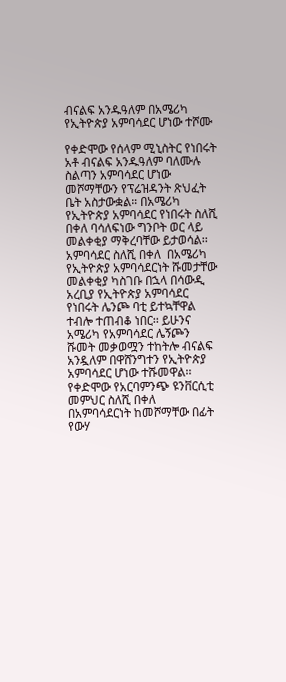ብናልፍ አንዱዓለም በአሜሪካ የኢትዮጵያ አምባሳደር ሆነው ተሾሙ

የቀድሞው የሰላም ሚኒስትር የነበሩት አቶ ብናልፍ አንዱዓለም ባለሙሉ ስልጣን አምባሳደር ሆነው መሾማቸውን የፕሬዝዳንት ጽህፈት ቤት አስታውቋል። በአሜሪካ የኢትዮጵያ አምባሳደር የነበሩት ስለሺ በቀለ ባሳለፍነው ግንቦት ወር ላይ መልቀቂያ ማቅረባቸው ይታወሳል፡፡ አምባሳደር ስለሺ በቀለ  በአሜሪካ የኢትዮጵያ አምባሳደርነት ሹመታቸው መልቀቂያ ካስገቡ በኋላ በሳውዲ አረቢያ የኢትዮጵያ አምባሳደር የነበሩት ሌንጮ ባቲ ይተኳቸዋል ተብሎ ተጠብቆ ነበር፡፡ ይሁንና አሜሪካ የአምባሳደር ሌኝጮን ሹመት መቃወሟን ተከትሎ ብናልፍ አንዷለም በዋሸንግተን የኢትዮጵያ አምባሳደር ሆነው ተሹመዋል፡፡ የቀድሞው የአርባምንጭ ዩንቨርሲቲ መምህር ስለሺ በቀለ በአምባሳደርነት ከመሾማቸው በፊት የውሃ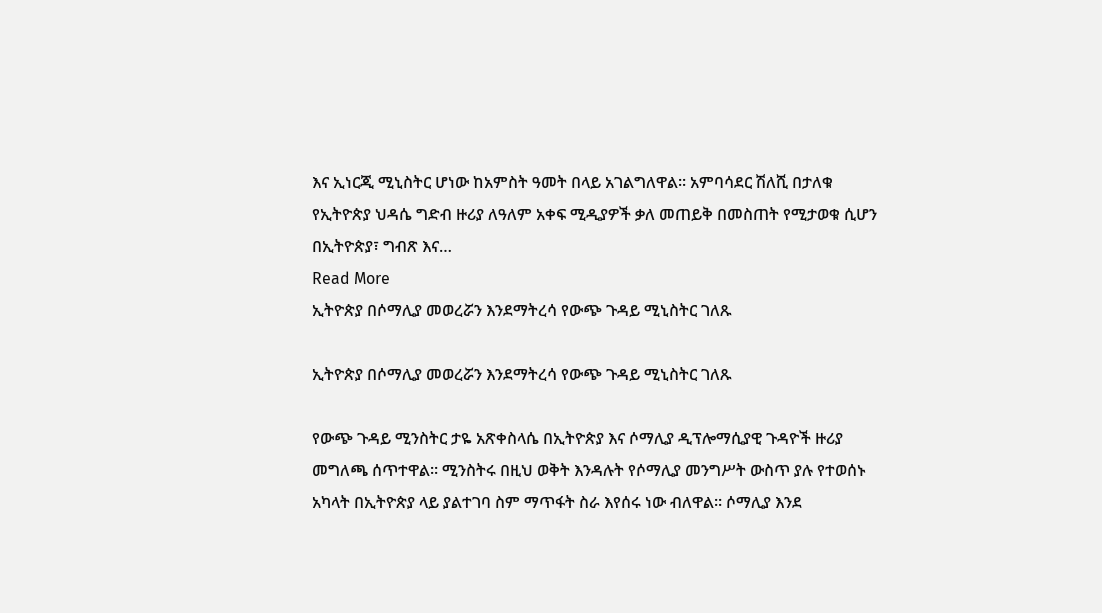እና ኢነርጂ ሚኒስትር ሆነው ከአምስት ዓመት በላይ አገልግለዋል፡፡ አምባሳደር ሽለሺ በታለቁ የኢትዮጵያ ህዳሴ ግድብ ዙሪያ ለዓለም አቀፍ ሚዲያዎች ቃለ መጠይቅ በመስጠት የሚታወቁ ሲሆን በኢትዮጵያ፣ ግብጽ እና…
Read More
ኢትዮጵያ በሶማሊያ መወረሯን እንደማትረሳ የውጭ ጉዳይ ሚኒስትር ገለጹ

ኢትዮጵያ በሶማሊያ መወረሯን እንደማትረሳ የውጭ ጉዳይ ሚኒስትር ገለጹ

የውጭ ጉዳይ ሚንስትር ታዬ አጽቀስላሴ በኢትዮጵያ እና ሶማሊያ ዲፕሎማሲያዊ ጉዳዮች ዙሪያ መግለጫ ሰጥተዋል። ሚንስትሩ በዚህ ወቅት እንዳሉት የሶማሊያ መንግሥት ውስጥ ያሉ የተወሰኑ አካላት በኢትዮጵያ ላይ ያልተገባ ስም ማጥፋት ስራ እየሰሩ ነው ብለዋል። ሶማሊያ እንደ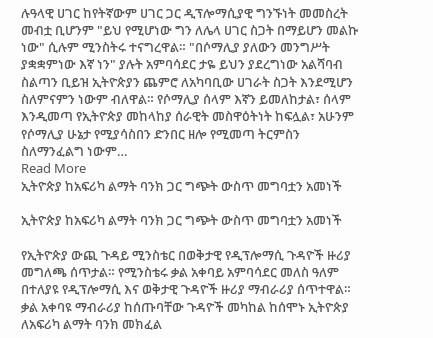ሉዓላዊ ሀገር ከየትኛውም ሀገር ጋር ዲፕሎማሲያዊ ግንኙነት መመስረት መብቷ ቢሆንም "ይህ የሚሆነው ግን ለሌላ ሀገር ስጋት በማይሆን መልኩ ነው" ሲሉም ሚንስትሩ ተናግረዋል። "በሶማሊያ ያለውን መንግሥት ያቋቋምነው እኛ ነን" ያሉት አምባሳደር ታዬ ይህን ያደረግነው አልሻባብ ስልጣን ቢይዝ ኢትዮጵያን ጨምሮ ለአካባቢው ሀገራት ስጋት እንደሚሆን ስለምናምን ነውም ብለዋል። የሶማሊያ ሰላም እኛን ይመለከታል፣ ሰላም እንዲመጣ የኢትዮጵያ መከላከያ ሰራዊት መስዋዕትነት ከፍሏል፣ አሁንም የሶማሊያ ሁኔታ የሚያሳስበን ድንበር ዘሎ የሚመጣ ትርምስን ስለማንፈልግ ነውም…
Read More
ኢትዮጵያ ከአፍሪካ ልማት ባንክ ጋር ግጭት ውስጥ መግባቷን አመነች

ኢትዮጵያ ከአፍሪካ ልማት ባንክ ጋር ግጭት ውስጥ መግባቷን አመነች

የኢትዮጵያ ውጪ ጉዳይ ሚንስቴር በወቅታዊ የዲፕሎማሲ ጉዳዮች ዙሪያ መግለጫ ሰጥታል። የሚንስቴሩ ቃል አቀባይ አምባሳደር መለስ ዓለም በተለያዩ የዲፕሎማሲ እና ወቅታዊ ጉዳዮች ዙሪያ ማብራሪያ ሰጥተዋል። ቃል አቀባዩ ማብራሪያ ከሰጡባቸው ጉዳዮች መካከል ከሰሞኑ ኢትዮጵያ ለአፍሪካ ልማት ባንክ መክፈል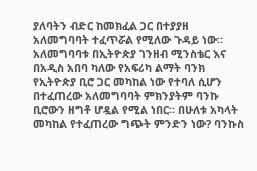ያለባትን ብድር ከመክፈል ጋር በተያያዘ አለመግባባት ተፈጥሯል የሚለው ጉዳይ ነው። አለመግባባቱ በኢትዮጵያ ገንዘብ ሚንስቴር እና በአዲስ አበባ ካለው የአፍሪካ ልማት ባንክ የኢትዮጵያ ቢሮ ጋር መካከል ነው የተባለ ሲሆን በተፈጠረው አለመግባባት ምክንያትም ባንኩ ቢሮውን ዘግቶ ሆዷል የሚል ነበር። በሁለቱ አካላት መካከል የተፈጠረው ግጭት ምንድን ነው? ባንኩስ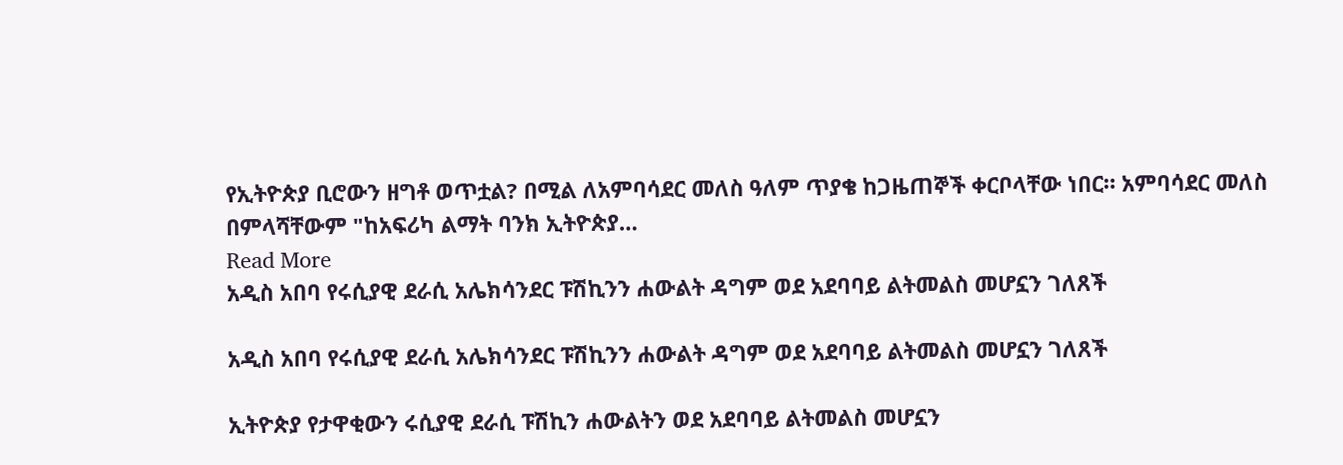የኢትዮጵያ ቢሮውን ዘግቶ ወጥቷል? በሚል ለአምባሳደር መለስ ዓለም ጥያቄ ከጋዜጠኞች ቀርቦላቸው ነበር። አምባሳደር መለስ በምላሻቸውም "ከአፍሪካ ልማት ባንክ ኢትዮጵያ…
Read More
አዲስ አበባ የሩሲያዊ ደራሲ አሌክሳንደር ፑሽኪንን ሐውልት ዳግም ወደ አደባባይ ልትመልስ መሆኗን ገለጸች

አዲስ አበባ የሩሲያዊ ደራሲ አሌክሳንደር ፑሽኪንን ሐውልት ዳግም ወደ አደባባይ ልትመልስ መሆኗን ገለጸች

ኢትዮጵያ የታዋቂውን ሩሲያዊ ደራሲ ፑሽኪን ሐውልትን ወደ አደባባይ ልትመልስ መሆኗን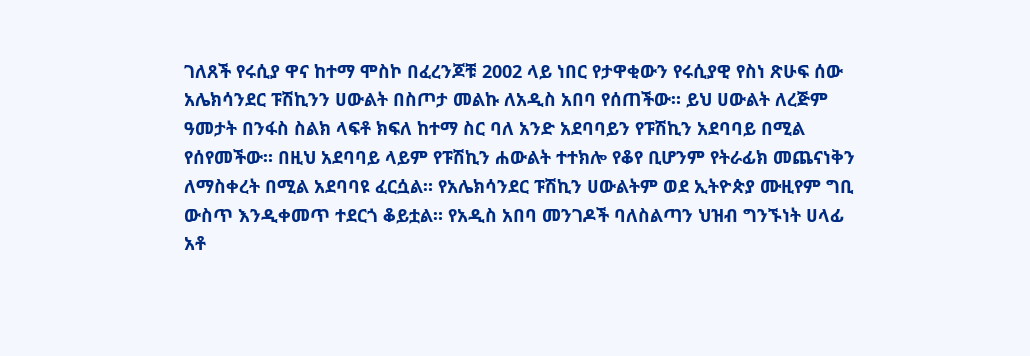ገለጸች የሩሲያ ዋና ከተማ ሞስኮ በፈረንጆቹ 2002 ላይ ነበር የታዋቂውን የሩሲያዊ የስነ ጽሁፍ ሰው አሌክሳንደር ፑሽኪንን ሀውልት በስጦታ መልኩ ለአዲስ አበባ የሰጠችው። ይህ ሀውልት ለረጅም ዓመታት በንፋስ ስልክ ላፍቶ ክፍለ ከተማ ስር ባለ አንድ አደባባይን የፑሽኪን አደባባይ በሚል የሰየመችው። በዚህ አደባባይ ላይም የፑሽኪን ሐውልት ተተክሎ የቆየ ቢሆንም የትራፊክ መጨናነቅን ለማስቀረት በሚል አደባባዩ ፈርሷል። የአሌክሳንደር ፑሽኪን ሀውልትም ወደ ኢትዮጵያ ሙዚየም ግቢ ውስጥ እንዲቀመጥ ተደርጎ ቆይቷል። የአዲስ አበባ መንገዶች ባለስልጣን ህዝብ ግንኙነት ሀላፊ አቶ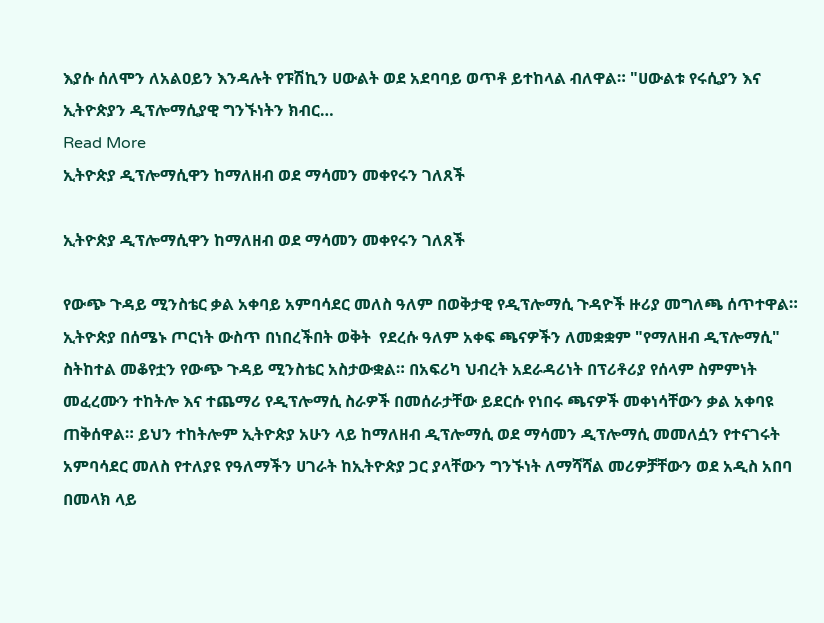እያሱ ሰለሞን ለአልዐይን እንዳሉት የፑሽኪን ሀውልት ወደ አደባባይ ወጥቶ ይተከላል ብለዋል። "ሀውልቱ የሩሲያን እና ኢትዮጵያን ዲፕሎማሲያዊ ግንኙነትን ክብር…
Read More
ኢትዮጵያ ዲፕሎማሲዋን ከማለዘብ ወደ ማሳመን መቀየሩን ገለጸች

ኢትዮጵያ ዲፕሎማሲዋን ከማለዘብ ወደ ማሳመን መቀየሩን ገለጸች

የውጭ ጉዳይ ሚንስቴር ቃል አቀባይ አምባሳደር መለስ ዓለም በወቅታዊ የዲፕሎማሲ ጉዳዮች ዙሪያ መግለጫ ሰጥተዋል። ኢትዮጵያ በሰሜኑ ጦርነት ውስጥ በነበረችበት ወቅት  የደረሱ ዓለም አቀፍ ጫናዎችን ለመቋቋም "የማለዘብ ዲፕሎማሲ" ስትከተል መቆየቷን የውጭ ጉዳይ ሚንስቴር አስታውቋል። በአፍሪካ ህብረት አደራዳሪነት በፕሪቶሪያ የሰላም ስምምነት መፈረሙን ተከትሎ እና ተጨማሪ የዲፕሎማሲ ስራዎች በመሰራታቸው ይደርሱ የነበሩ ጫናዎች መቀነሳቸውን ቃል አቀባዩ ጠቅሰዋል። ይህን ተከትሎም ኢትዮጵያ አሁን ላይ ከማለዘብ ዲፕሎማሲ ወደ ማሳመን ዲፕሎማሲ መመለሷን የተናገሩት አምባሳደር መለስ የተለያዩ የዓለማችን ሀገራት ከኢትዮጵያ ጋር ያላቸውን ግንኙነት ለማሻሻል መሪዎቻቸውን ወደ አዲስ አበባ በመላክ ላይ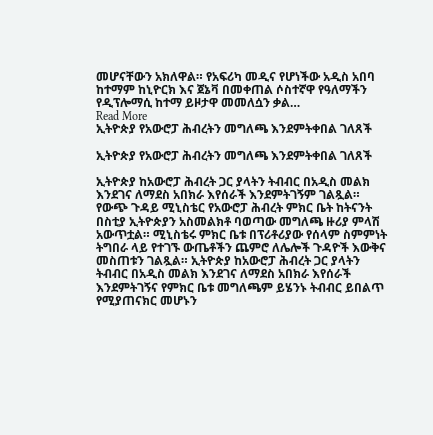መሆናቸውን አክለዋል። የአፍሪካ መዲና የሆነችው አዲስ አበባ ከተማም ከኒዮርክ እና ጀኔቫ በመቀጠል ሶስተኛዋ የዓለማችን የዲፕሎማሲ ከተማ ይዞታዋ መመለሷን ቃል…
Read More
ኢትዮጵያ የአውሮፓ ሕብረትን መግለጫ እንደምትቀበል ገለጸች

ኢትዮጵያ የአውሮፓ ሕብረትን መግለጫ እንደምትቀበል ገለጸች

ኢትዮጵያ ከአውሮፓ ሕብረት ጋር ያላትን ትብብር በአዲስ መልክ እንደገና ለማደስ አበክራ እየሰራች እንደምትገኝም ገልጿል። የውጭ ጉዳይ ሚኒስቴር የአውሮፓ ሕብረት ምክር ቤት ከትናንት በስቲያ ኢትዮጵያን አስመልክቶ ባወጣው መግለጫ ዙሪያ ምላሽ አውጥቷል። ሚኒስቴሩ ምክር ቤቱ በፕሪቶሪያው የሰላም ስምምነት ትግበራ ላይ የተገኙ ውጤቶችን ጨምሮ ለሌሎች ጉዳዮች እውቅና መስጠቱን ገልጿል። ኢትዮጵያ ከአውሮፓ ሕብረት ጋር ያላትን ትብብር በአዲስ መልክ እንደገና ለማደስ አበክራ እየሰራች እንደምትገኝና የምክር ቤቱ መግለጫም ይሄንኑ ትብብር ይበልጥ የሚያጠናክር መሆኑን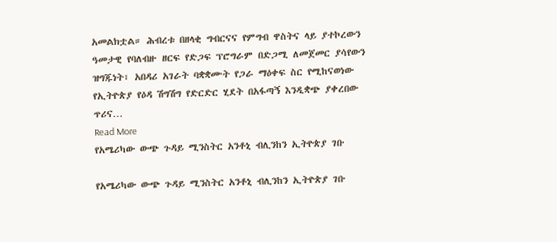አመልክቷል። ሕብረቱ በዘላቂ ግብርናና የምግብ ዋስትና ላይ ያተኮረውን ዓመታዊ የባለብዙ ዘርፍ የድጋፍ ፕሮግራም በድጋሚ ለመጀመር ያሳየውን ዝግጁነት፣ አበዳሪ አገራት ባቋቋሙት የጋራ ማዕቀፍ ስር የሚከናወነው የኢትዮጵያ የዕዳ ሽግሽግ የድርድር ሂደት በአፋጣኝ እንዲቋጭ ያቀረበው ጥሪና…
Read More
የአሜሪካው ውጭ ጉዳይ ሚንስትር አንቶኒ ብሊንከን ኢትዮጵያ ገቡ

የአሜሪካው ውጭ ጉዳይ ሚንስትር አንቶኒ ብሊንከን ኢትዮጵያ ገቡ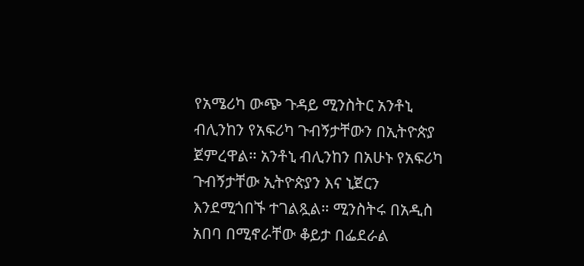የአሜሪካ ውጭ ጉዳይ ሚንስትር አንቶኒ ብሊንከን የአፍሪካ ጉብኝታቸውን በኢትዮጵያ ጀምረዋል። አንቶኒ ብሊንከን በአሁኑ የአፍሪካ ጉብኝታቸው ኢትዮጵያን እና ኒጀርን እንደሚጎበኙ ተገልጿል። ሚንስትሩ በአዲስ አበባ በሚኖራቸው ቆይታ በፌደራል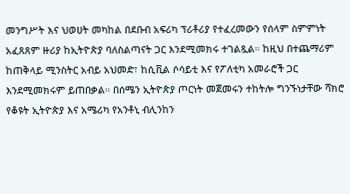መንግሥት እና ህወሀት መካከል በደቡብ አፍሪካ ፕሪቶሪያ የተፈረመውን የሰላም ስምምነት አፈጸጸም ዙሪያ ከኢትዮጵያ ባለስልጣናት ጋር እንደሚመክሩ ተገልጿል። ከዚህ በተጨማሪም ከጠቅላይ ሚንስትር አብይ አህመድ፣ ከሲቪል ሶሳይቲ እና የፖለቲካ አመራሮች ጋር እንደሚመክሩም ይጠበቃል። በሰሜን ኢትዮጵያ ጦርነት መጀመሩን ተከትሎ ግንኙነታቸው ሻክሮ የቆዩት ኢትዮጵያ እና አሜሪካ የአንቶኒ ብሊንከን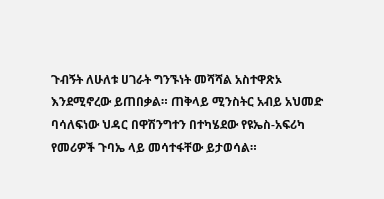ጉብኝት ለሁለቱ ሀገራት ግንኙነት መሻሻል አስተዋጽኦ እንደሚኖረው ይጠበቃል። ጠቅላይ ሚንስትር አብይ አህመድ ባሳለፍነው ህዳር በዋሽንግተን በተካሄደው የዩኤስ-አፍሪካ የመሪዎች ጉባኤ ላይ መሳተፋቸው ይታወሳል።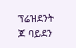ፕሬዝደንት ጆ ባይደን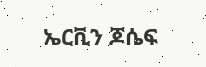ኤርቪን ጆሴፍ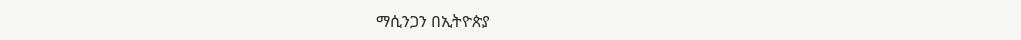ማሲንጋን በኢትዮጵያ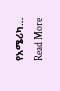የአሜሪካ…
Read More